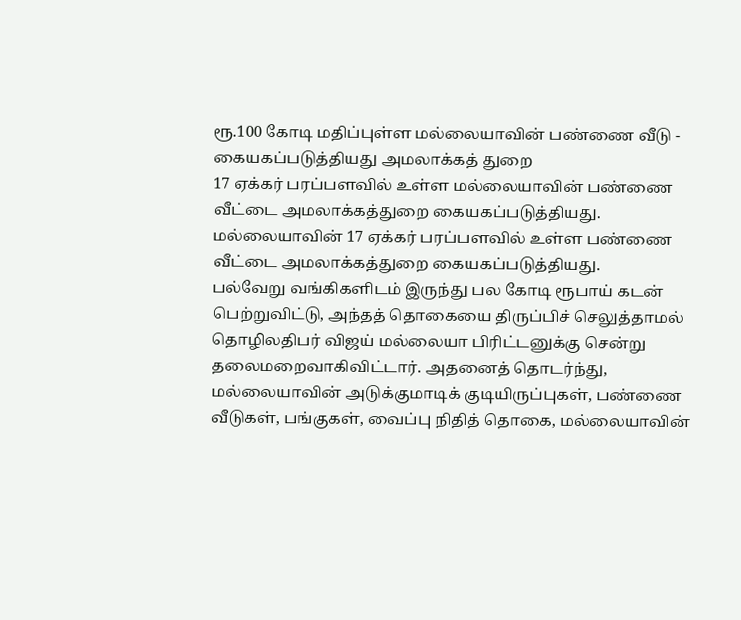ரூ.100 கோடி மதிப்புள்ள மல்லையாவின் பண்ணை வீடு - கையகப்படுத்தியது அமலாக்கத் துறை
17 ஏக்கர் பரப்பளவில் உள்ள மல்லையாவின் பண்ணை வீட்டை அமலாக்கத்துறை கையகப்படுத்தியது.
மல்லையாவின் 17 ஏக்கர் பரப்பளவில் உள்ள பண்ணை வீட்டை அமலாக்கத்துறை கையகப்படுத்தியது.
பல்வேறு வங்கிகளிடம் இருந்து பல கோடி ரூபாய் கடன் பெற்றுவிட்டு, அந்தத் தொகையை திருப்பிச் செலுத்தாமல் தொழிலதிபர் விஜய் மல்லையா பிரிட்டனுக்கு சென்று தலைமறைவாகிவிட்டார். அதனைத் தொடர்ந்து, மல்லையாவின் அடுக்குமாடிக் குடியிருப்புகள், பண்ணை வீடுகள், பங்குகள், வைப்பு நிதித் தொகை, மல்லையாவின்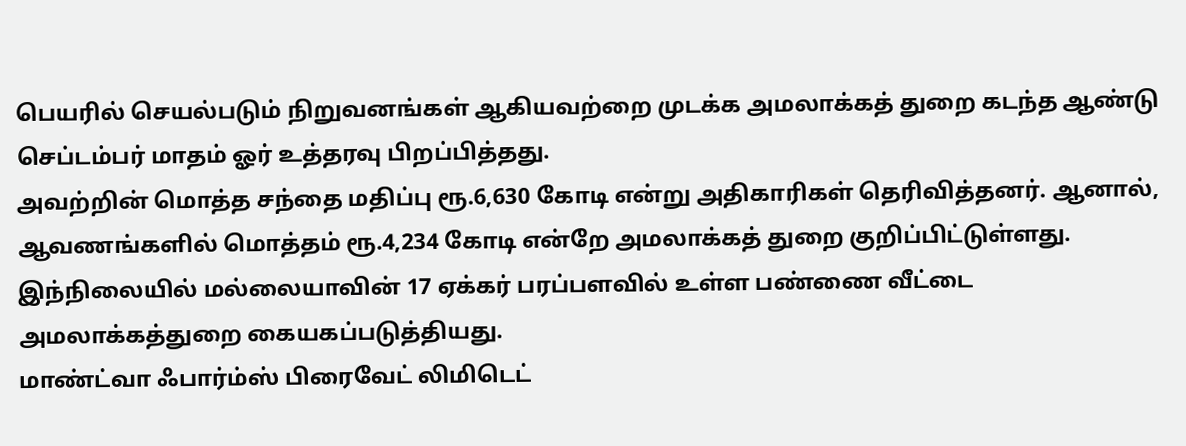பெயரில் செயல்படும் நிறுவனங்கள் ஆகியவற்றை முடக்க அமலாக்கத் துறை கடந்த ஆண்டு செப்டம்பர் மாதம் ஓர் உத்தரவு பிறப்பித்தது.
அவற்றின் மொத்த சந்தை மதிப்பு ரூ.6,630 கோடி என்று அதிகாரிகள் தெரிவித்தனர். ஆனால், ஆவணங்களில் மொத்தம் ரூ.4,234 கோடி என்றே அமலாக்கத் துறை குறிப்பிட்டுள்ளது. இந்நிலையில் மல்லையாவின் 17 ஏக்கர் பரப்பளவில் உள்ள பண்ணை வீட்டை அமலாக்கத்துறை கையகப்படுத்தியது.
மாண்ட்வா ஃபார்ம்ஸ் பிரைவேட் லிமிடெட்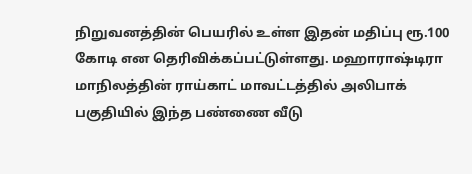நிறுவனத்தின் பெயரில் உள்ள இதன் மதிப்பு ரூ.100 கோடி என தெரிவிக்கப்பட்டுள்ளது. மஹாராஷ்டிரா மாநிலத்தின் ராய்காட் மாவட்டத்தில் அலிபாக் பகுதியில் இந்த பண்ணை வீடு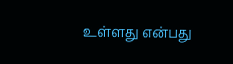உள்ளது என்பது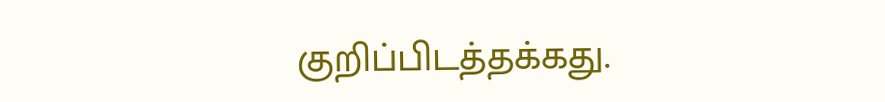குறிப்பிடத்தக்கது.